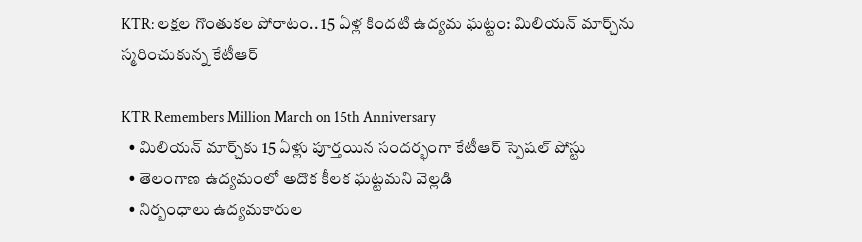KTR: లక్షల గొంతుకల పోరాటం.. 15 ఏళ్ల కిందటి ఉద్యమ ఘట్టం: మిలియన్ మార్చ్‌ను స్మరించుకున్న కేటీఆర్

KTR Remembers Million March on 15th Anniversary
  • మిలియన్ మార్చ్‌కు 15 ఏళ్లు పూర్తయిన సందర్భంగా కేటీఆర్ స్పెష‌ల్ పోస్టు
  • తెలంగాణ ఉద్యమంలో అదొక కీలక ఘట్టమని వెల్లడి
  • నిర్బంధాలు ఉద్యమకారుల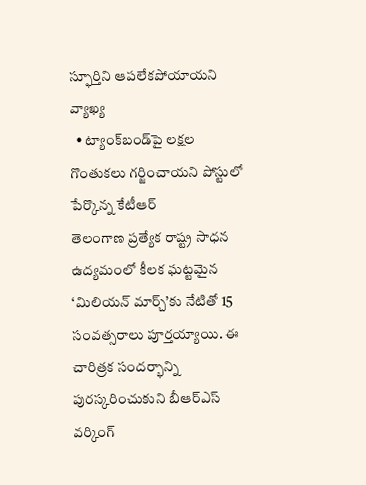స్ఫూర్తిని ఆపలేకపోయాయని వ్యాఖ్య
  • ట్యాంక్‌బండ్‌పై లక్షల గొంతుకలు గర్జించాయని పోస్టులో పేర్కొన్న కేటీఆర్
తెలంగాణ ప్రత్యేక రాష్ట్ర సాధన ఉద్యమంలో కీలక ఘట్టమైన ‘మిలియన్ మార్చ్’కు నేటితో 15 సంవత్సరాలు పూర్తయ్యాయి. ఈ చారిత్రక సందర్భాన్ని పురస్కరించుకుని బీఆర్ఎస్ వర్కింగ్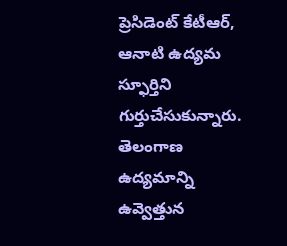ప్రెసిడెంట్ కేటీఆర్, ఆనాటి ఉద్యమ స్ఫూర్తిని గుర్తుచేసుకున్నారు. తెలంగాణ ఉద్యమాన్ని ఉవ్వెత్తున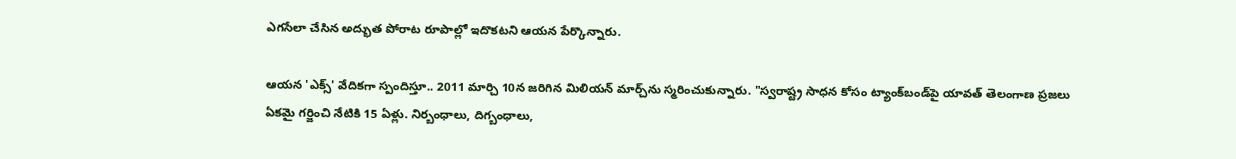ఎగసేలా చేసిన అద్భుత పోరాట రూపాల్లో ఇదొకటని ఆయన పేర్కొన్నారు.

ఆయన 'ఎక్స్' వేదికగా స్పందిస్తూ.. 2011 మార్చి 10న జరిగిన మిలియన్ మార్చ్‌ను స్మరించుకున్నారు. "స్వరాష్ట్ర సాధన కోసం ట్యాంక్‌బండ్‌పై యావత్ తెలంగాణ ప్రజలు ఏకమై గర్జించి నేటికి 15 ఏళ్లు. నిర్బంధాలు, దిగ్బంధాలు,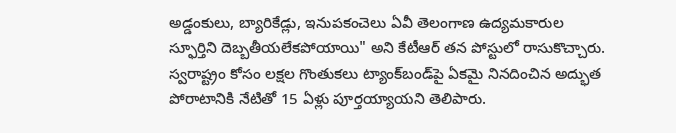అడ్డంకులు, బ్యారికేడ్లు, ఇనుపకంచెలు ఏవీ తెలంగాణ ఉద్యమకారుల స్ఫూర్తిని దెబ్బతీయలేకపోయాయి" అని కేటీఆర్ తన పోస్టులో రాసుకొచ్చారు. స్వరాష్ట్రం కోసం లక్షల గొంతుకలు ట్యాంక్‌బండ్‌పై ఏకమై నినదించిన అద్భుత పోరాటానికి నేటితో 15 ఏళ్లు పూర్తయ్యాయని తెలిపారు.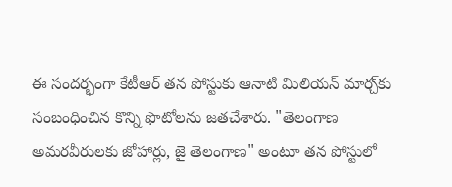ఈ సందర్భంగా కేటీఆర్ తన పోస్టుకు ఆనాటి మిలియన్ మార్చ్‌కు సంబంధించిన కొన్ని ఫొటోలను జతచేశారు. "తెలంగాణ అమరవీరులకు జోహార్లు, జై తెలంగాణ" అంటూ తన పోస్టులో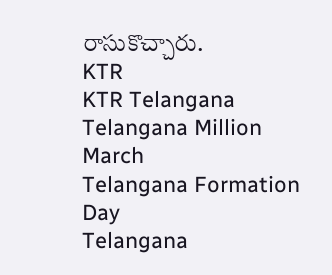రాసుకొచ్చారు.
KTR
KTR Telangana
Telangana Million March
Telangana Formation Day
Telangana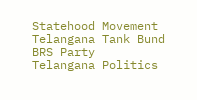Statehood Movement
Telangana Tank Bund
BRS Party
Telangana Politics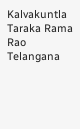Kalvakuntla Taraka Rama Rao
Telangana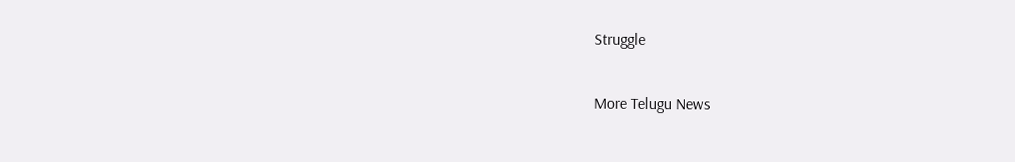Struggle

More Telugu News